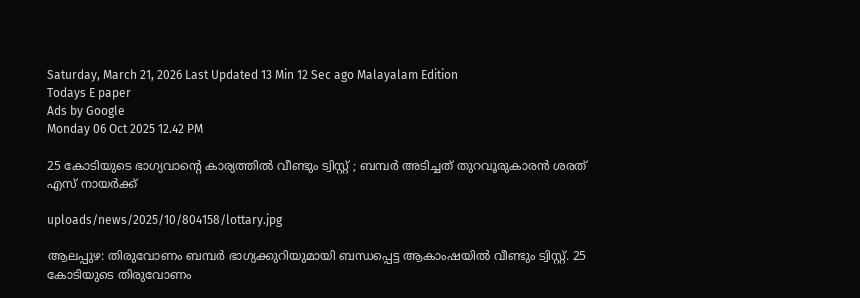Saturday, March 21, 2026 Last Updated 13 Min 12 Sec ago Malayalam Edition
Todays E paper
Ads by Google
Monday 06 Oct 2025 12.42 PM

25 കോടിയുടെ ഭാഗ്യവാന്റെ കാര്യത്തില്‍ വീണ്ടും ട്വിസ്റ്റ് ; ബമ്പര്‍ അടിച്ചത് തുറവൂരുകാരന്‍ ശരത് എസ് നായര്‍ക്ക്

uploads/news/2025/10/804158/lottary.jpg

ആലപ്പുഴ: തിരുവോണം ബമ്പര്‍ ഭാഗ്യക്കുറിയുമായി ബന്ധപ്പെട്ട ആകാംഷയില്‍ വീണ്ടും ട്വിസ്റ്റ്. 25 കോടിയുടെ തിരുവോണം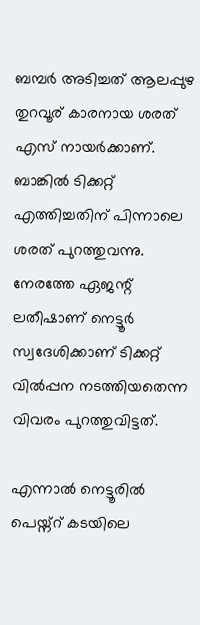ബമ്പര്‍ അടിച്ചത് ആലപ്പുഴ തുറവൂര് കാരനായ ശരത് എസ് നായര്‍ക്കാണ്. ബാങ്കില്‍ ടിക്കറ്റ് എത്തിച്ചതിന് പിന്നാലെ ശരത് പുറത്തുവന്നു. നേരത്തേ ഏജന്റ് ലതീഷാണ് നെട്ടൂര്‍ സ്വദേശിക്കാണ് ടിക്കറ്റ് വില്‍പ്പന നടത്തിയതെന്ന വിവരം പുറത്തുവിട്ടത്.

എന്നാല്‍ നെട്ടൂരില്‍ പെയ്ന്റ് കടയിലെ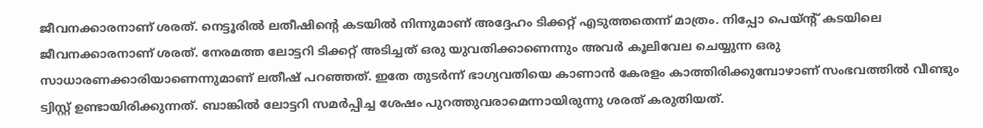ജീവനക്കാരനാണ് ശരത്. നെട്ടൂരില്‍ ലതീഷിന്റെ കടയില്‍ നിന്നുമാണ് അദ്ദേഹം ടിക്കറ്റ് എടുത്തതെന്ന് മാത്രം. നിപ്പോ പെയ്ന്റ് കടയിലെ ജീവനക്കാരനാണ് ശരത്. നേരമത്ത ലോട്ടറി ടിക്കറ്റ് അടിച്ചത് ഒരു യുവതിക്കാണെന്നും അവര്‍ കൂലിവേല ചെയ്യുന്ന ഒരു സാധാരണക്കാരിയാണെന്നുമാണ് ലതീഷ് പറഞ്ഞത്. ഇതേ തുടര്‍ന്ന് ഭാഗ്യവതിയെ കാണാന്‍ കേരളം കാത്തിരിക്കുമ്പോഴാണ് സംഭവത്തില്‍ വീണ്ടും ട്വിസ്റ്റ് ഉണ്ടായിരിക്കുന്നത്. ബാങ്കില്‍ ലോട്ടറി സമര്‍പ്പിച്ച ശേഷം പുറത്തുവരാമെന്നായിരുന്നു ശരത് കരുതിയത്.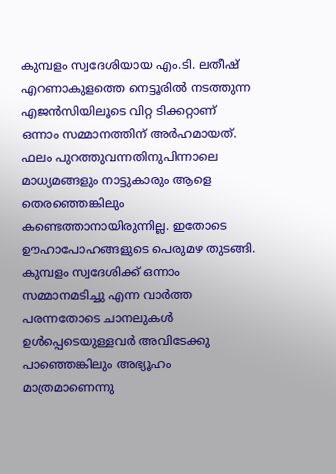കുമ്പളം സ്വദേശിയായ എം.ടി. ലതീഷ് എറണാകുളത്തെ നെട്ടൂരില്‍ നടത്തുന്ന എജന്‍സിയിലൂടെ വിറ്റ ടിക്കറ്റാണ് ഒന്നാം സമ്മാനത്തിന് അര്‍ഹമായത്. ഫലം പുറത്തുവന്നതിനുപിന്നാലെ മാധ്യമങ്ങളും നാട്ടുകാരും ആളെ തെരഞ്ഞെങ്കിലും കണ്ടെത്താനായിരുന്നില്ല. ഇതോടെ ഊഹാപോഹങ്ങളുടെ പെരുമഴ തുടങ്ങി. കുമ്പളം സ്വദേശിക്ക് ഒന്നാം സമ്മാനമടിച്ചു എന്ന വാര്‍ത്ത പരന്നതോടെ ചാനലുകള്‍ ഉള്‍പ്പെടെയുള്ളവര്‍ അവിടേക്കു പാഞ്ഞെങ്കിലും അഭ്യൂഹം മാത്രമാണെന്നു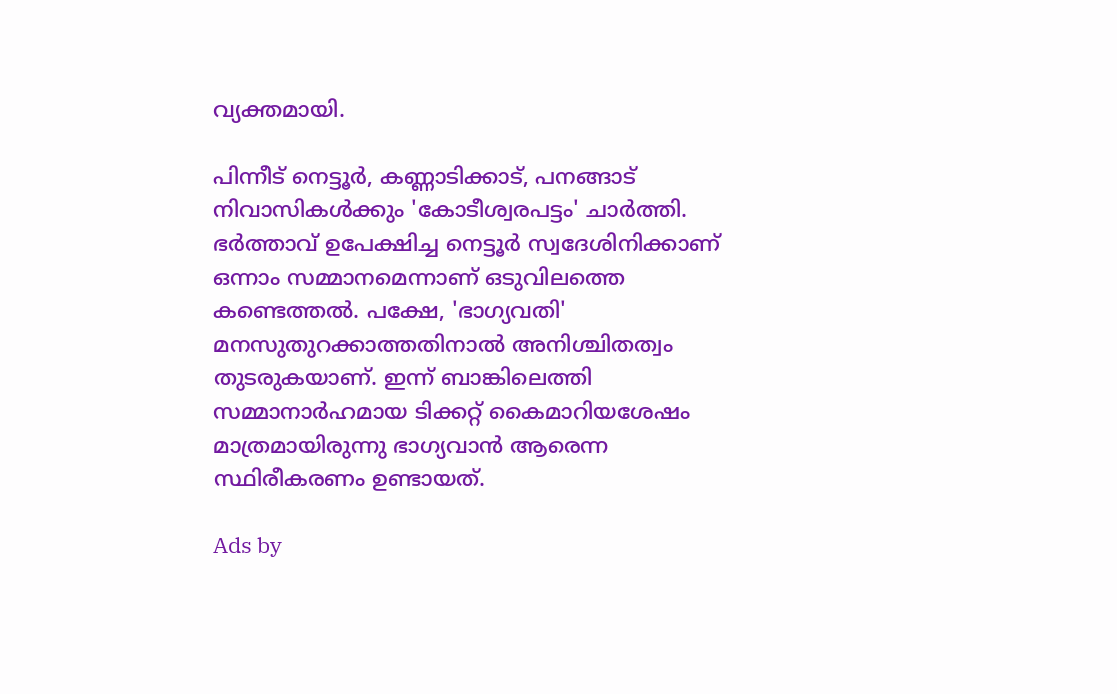വ്യക്തമായി.

പിന്നീട് നെട്ടൂര്‍, കണ്ണാടിക്കാട്, പനങ്ങാട് നിവാസികള്‍ക്കും 'കോടീശ്വരപട്ടം' ചാര്‍ത്തി. ഭര്‍ത്താവ് ഉപേക്ഷിച്ച നെട്ടൂര്‍ സ്വദേശിനിക്കാണ് ഒന്നാം സമ്മാനമെന്നാണ് ഒടുവിലത്തെ കണ്ടെത്തല്‍. പക്ഷേ, 'ഭാഗ്യവതി' മനസുതുറക്കാത്തതിനാല്‍ അനിശ്ചിതത്വം തുടരുകയാണ്. ഇന്ന് ബാങ്കിലെത്തി സമ്മാനാര്‍ഹമായ ടിക്കറ്റ് കൈമാറിയശേഷം മാത്രമായിരുന്നു ഭാഗ്യവാന്‍ ആരെന്ന സ്ഥിരീകരണം ഉണ്ടായത്.

Ads by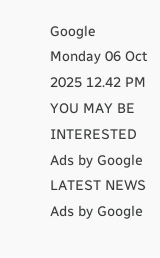Google
Monday 06 Oct 2025 12.42 PM
YOU MAY BE INTERESTED
Ads by Google
LATEST NEWS
Ads by Google